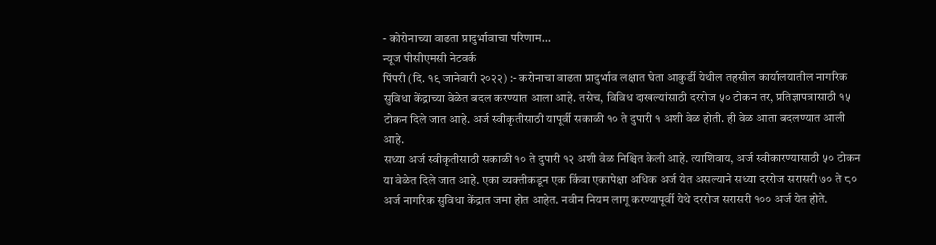- कोरोनाच्या वाढता प्रादुर्भावाचा परिणाम…
न्यूज पीसीएमसी नेटवर्क
पिंपरी (दि. १९ जानेवारी २०२२) :- करोनाचा वाढता प्रादुर्भाव लक्षात घेता आकुर्डी येथील तहसील कार्यालयातील नागरिक सुविधा केंद्राच्या वेळेत बदल करण्यात आला आहे. तसेच, विविध दाखल्यांसाठी दररोज ५० टोकन तर, प्रतिज्ञापत्रासाठी १५ टोकन दिले जात आहे. अर्ज स्वीकृतीसाठी यापूर्वी सकाळी १० ते दुपारी १ अशी वेळ होती. ही वेळ आता बदलण्यात आली आहे.
सध्या अर्ज स्वीकृतीसाठी सकाळी १० ते दुपारी १२ अशी वेळ निश्चित केली आहे. त्याशिवाय, अर्ज स्वीकारण्यासाठी ५० टोकन या वेळेत दिले जात आहे. एका व्यक्तीकडून एक किंवा एकापेक्षा अधिक अर्ज येत असल्याने सध्या दररोज सरासरी ७० ते ८० अर्ज नागरिक सुविधा केंद्रात जमा होत आहेत. नवीन नियम लागू करण्यापूर्वी येथे दररोज सरासरी १०० अर्ज येत होते.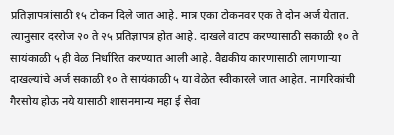प्रतिज्ञापत्रांसाठी १५ टोकन दिले जात आहे. मात्र एका टोकनवर एक ते दोन अर्ज येतात. त्यानुसार दररोज २० ते २५ प्रतिज्ञापत्र होत आहे. दाखले वाटप करण्यासाठी सकाळी १० ते सायंकाळी ५ ही वेळ निर्धारित करण्यात आली आहे. वैद्यकीय कारणासाठी लागणाऱ्या दाखल्यांचे अर्ज सकाळी १० ते सायंकाळी ५ या वेळेत स्वीकारले जात आहेत. नागरिकांची गैरसोय होऊ नये यासाठी शासनमान्य महा ई सेवा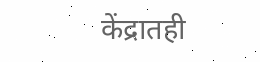केंद्रातही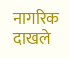नागरिक दाखले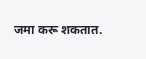जमा करू शकतात.